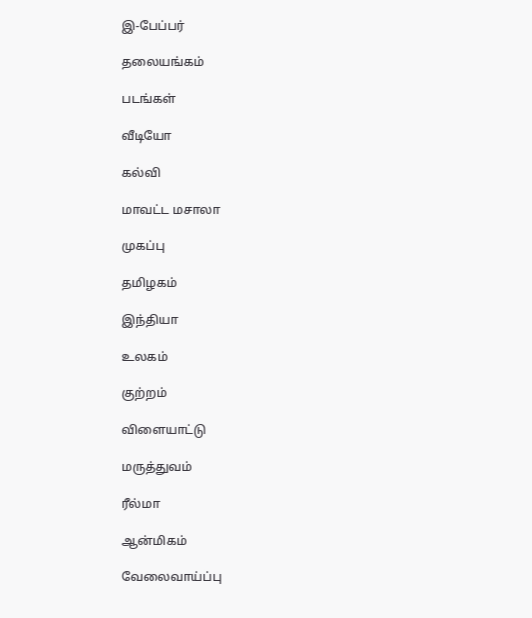இ-பேப்பர்

தலையங்கம்

படங்கள்

வீடியோ

கல்வி

மாவட்ட மசாலா

முகப்பு

தமிழகம்

இந்தியா

உலகம்

குற்றம்

விளையாட்டு

மருத்துவம்

ரீல்மா

ஆன்மிகம்

வேலைவாய்ப்பு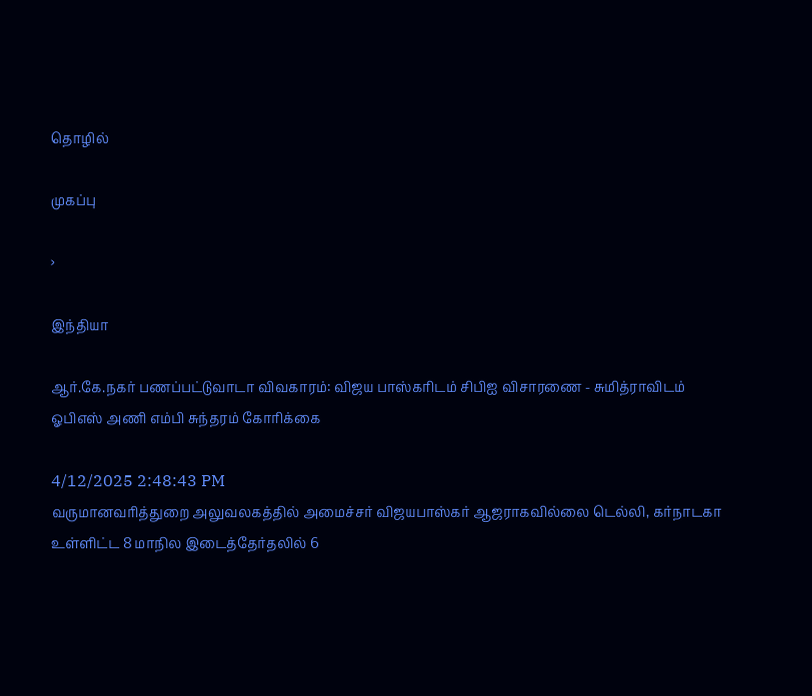தொழில்

முகப்பு

›

இந்தியா

ஆர்.கே.நகர் பணப்பட்டுவாடா விவகாரம்: விஜய பாஸ்கரிடம் சிபிஐ விசாரணை - சுமித்ராவிடம் ஓபிஎஸ் அணி எம்பி சுந்தரம் கோரிக்கை

4/12/2025 2:48:43 PM
வருமானவரித்துறை அலுவலகத்தில் அமைச்சர் விஜயபாஸ்கர் ஆஜராகவில்லை டெல்லி, கர்நாடகா உள்ளிட்ட 8 மாநில இடைத்தேர்தலில் 6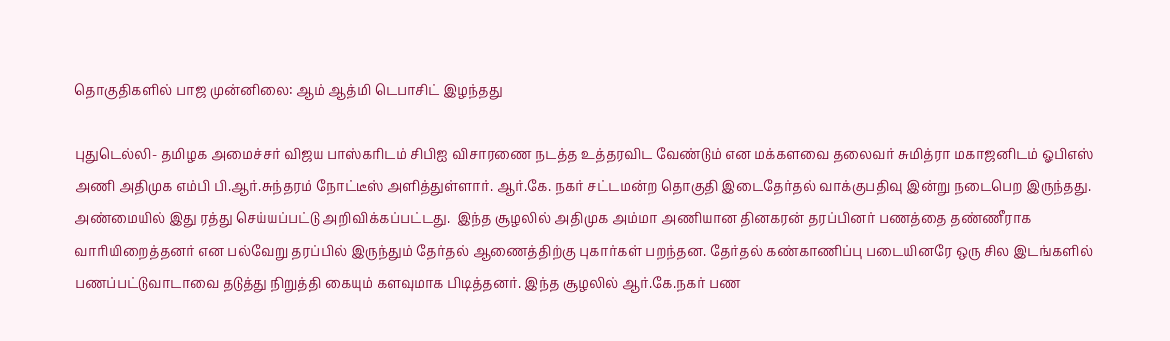தொகுதிகளில் பாஜ முன்னிலை: ஆம் ஆத்மி டெபாசிட் இழந்தது

புதுடெல்லி- தமிழக அமைச்சர் விஜய பாஸ்கரிடம் சிபிஐ விசாரணை நடத்த உத்தரவிட வேண்டும் என மக்களவை தலைவர் சுமித்ரா மகாஜனிடம் ஓபிஎஸ் அணி அதிமுக எம்பி பி.ஆர்.சுந்தரம் நோட்டீஸ் அளித்துள்ளார். ஆர்.கே. நகர் சட்டமன்ற தொகுதி இடைதேர்தல் வாக்குபதிவு இன்று நடைபெற இருந்தது. அண்மையில் இது ரத்து செய்யப்பட்டு அறிவிக்கப்பட்டது.  இந்த சூழலில் அதிமுக அம்மா அணியான தினகரன் தரப்பினர் பணத்தை தண்ணீராக வாரியிறைத்தனர் என பல்வேறு தரப்பில் இருந்தும் தேர்தல் ஆணைத்திற்கு புகார்கள் பறந்தன. தேர்தல் கண்காணிப்பு படையினரே ஒரு சில இடங்களில் பணப்பட்டுவாடாவை தடுத்து நிறுத்தி கையும் களவுமாக பிடித்தனர். இந்த சூழலில் ஆர்.கே.நகர் பண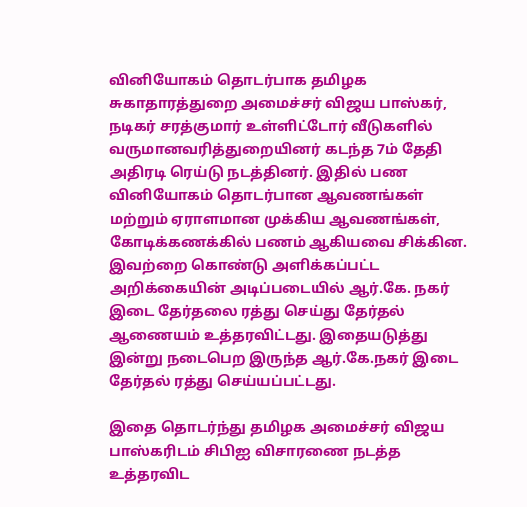வினியோகம் தொடர்பாக தமிழக சுகாதாரத்துறை அமைச்சர் விஜய பாஸ்கர், நடிகர் சரத்குமார் உள்ளிட்டோர் வீடுகளில் வருமானவரித்துறையினர் கடந்த 7ம் தேதி அதிரடி ரெய்டு நடத்தினர். இதில் பண வினியோகம் தொடர்பான ஆவணங்கள் மற்றும் ஏராளமான முக்கிய ஆவணங்கள், கோடிக்கணக்கில் பணம் ஆகியவை சிக்கின. இவற்றை கொண்டு அளிக்கப்பட்ட அறிக்கையின் அடிப்படையில் ஆர்.கே. நகர் இடை தேர்தலை ரத்து செய்து தேர்தல் ஆணையம் உத்தரவிட்டது. இதையடுத்து இன்று நடைபெற இருந்த ஆர்.கே.நகர் இடை தேர்தல் ரத்து செய்யப்பட்டது.

இதை தொடர்ந்து தமிழக அமைச்சர் விஜய பாஸ்கரிடம் சிபிஐ விசாரணை நடத்த உத்தரவிட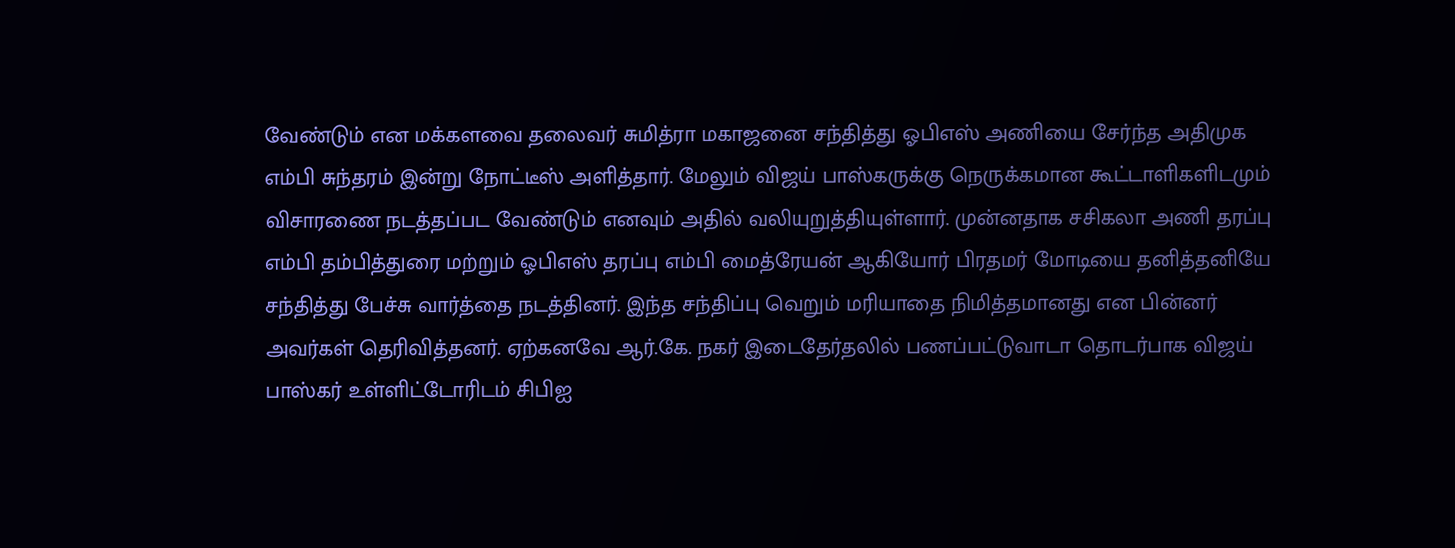வேண்டும் என மக்களவை தலைவர் சுமித்ரா மகாஜனை சந்தித்து ஓபிஎஸ் அணியை சேர்ந்த அதிமுக எம்பி சுந்தரம் இன்று நோட்டீஸ் அளித்தார். மேலும் விஜய் பாஸ்கருக்கு நெருக்கமான கூட்டாளிகளிடமும் விசாரணை நடத்தப்பட வேண்டும் எனவும் அதில் வலியுறுத்தியுள்ளார். முன்னதாக சசிகலா அணி தரப்பு எம்பி தம்பித்துரை மற்றும் ஓபிஎஸ் தரப்பு எம்பி மைத்ரேயன் ஆகியோர் பிரதமர் மோடியை தனித்தனியே சந்தித்து பேச்சு வார்த்தை நடத்தினர். இந்த சந்திப்பு வெறும் மரியாதை நிமித்தமானது என பின்னர் அவர்கள் தெரிவித்தனர். ஏற்கனவே ஆர்.கே. நகர் இடைதேர்தலில் பணப்பட்டுவாடா தொடர்பாக விஜய் பாஸ்கர் உள்ளிட்டோரிடம் சிபிஐ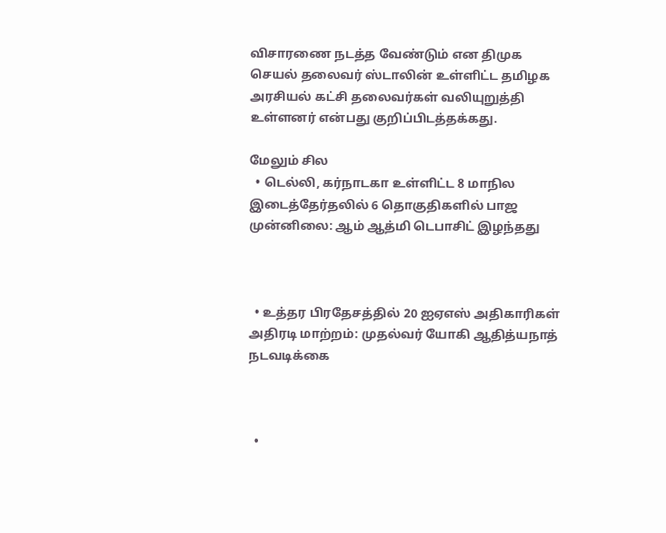விசாரணை நடத்த வேண்டும் என திமுக செயல் தலைவர் ஸ்டாலின் உள்ளிட்ட தமிழக அரசியல் கட்சி தலைவர்கள் வலியுறுத்தி உள்ளனர் என்பது குறிப்பிடத்தக்கது.

மேலும் சில
  • டெல்லி, கர்நாடகா உள்ளிட்ட 8 மாநில இடைத்தேர்தலில் 6 தொகுதிகளில் பாஜ முன்னிலை: ஆம் ஆத்மி டெபாசிட் இழந்தது



  • உத்தர பிரதேசத்தில் 20 ஐஏஎஸ் அதிகாரிகள் அதிரடி மாற்றம்: முதல்வர் யோகி ஆதித்யநாத் நடவடிக்கை



  •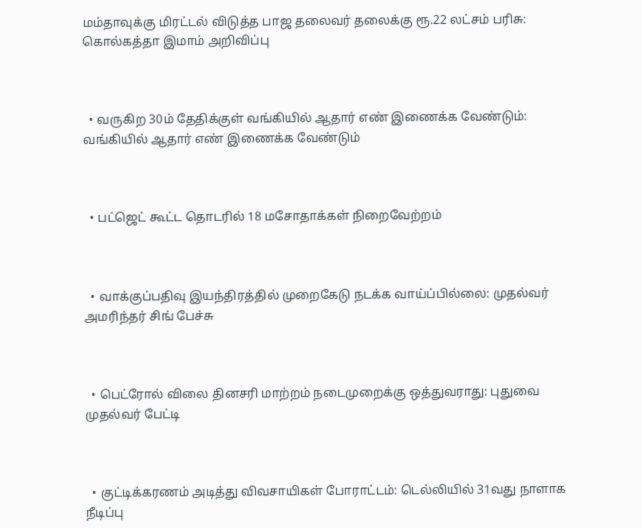மம்தாவுக்கு மிரட்டல் விடுத்த பாஜ தலைவர் தலைக்கு ரூ.22 லட்சம் பரிசு: கொல்கத்தா இமாம் அறிவிப்பு



  • வருகிற 30ம் தேதிக்குள் வங்கியில் ஆதார் எண் இணைக்க வேண்டும்: வங்கியில் ஆதார் எண் இணைக்க வேண்டும்



  • பட்ஜெட் கூட்ட தொடரில் 18 மசோதாக்கள் நிறைவேற்றம்



  • வாக்குப்பதிவு இயந்திரத்தில் முறைகேடு நடக்க வாய்ப்பில்லை: முதல்வர் அமரிந்தர் சிங் பேச்சு



  • பெட்ரோல் விலை தினசரி மாற்றம் நடைமுறைக்கு ஒத்துவராது: புதுவை முதல்வர் பேட்டி



  • குட்டிக்கரணம் அடித்து விவசாயிகள் போராட்டம்: டெல்லியில் 31வது நாளாக நீடிப்பு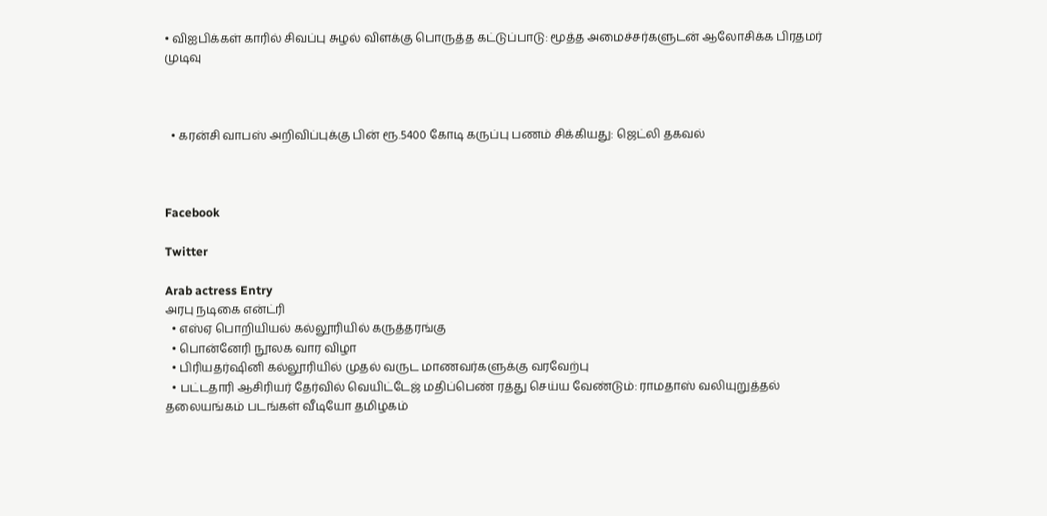• விஐபிக்கள் காரில் சிவப்பு சுழல் விளக்கு பொருத்த கட்டுப்பாடு: மூத்த அமைச்சர்களுடன் ஆலோசிக்க பிரதமர் முடிவு



  • கரன்சி வாபஸ் அறிவிப்புக்கு பின் ரூ.5400 கோடி கருப்பு பணம் சிக்கியது: ஜெட்லி தகவல்



Facebook

Twitter

Arab actress Entry
அரபு நடிகை என்ட்ரி
  • எஸ்ஏ பொறியியல் கல்லூரியில் கருத்தரங்கு
  • பொன்னேரி நூலக வார விழா
  • பிரியதர்ஷினி கல்லூரியில் முதல் வருட மாணவர்களுக்கு வரவேற்பு
  • பட்டதாரி ஆசிரியர் தேர்வில் வெயிட்டேஜ் மதிப்பெண் ரத்து செய்ய வேண்டும்: ராமதாஸ் வலியுறுத்தல்
தலையங்கம் படங்கள் வீடியோ தமிழகம்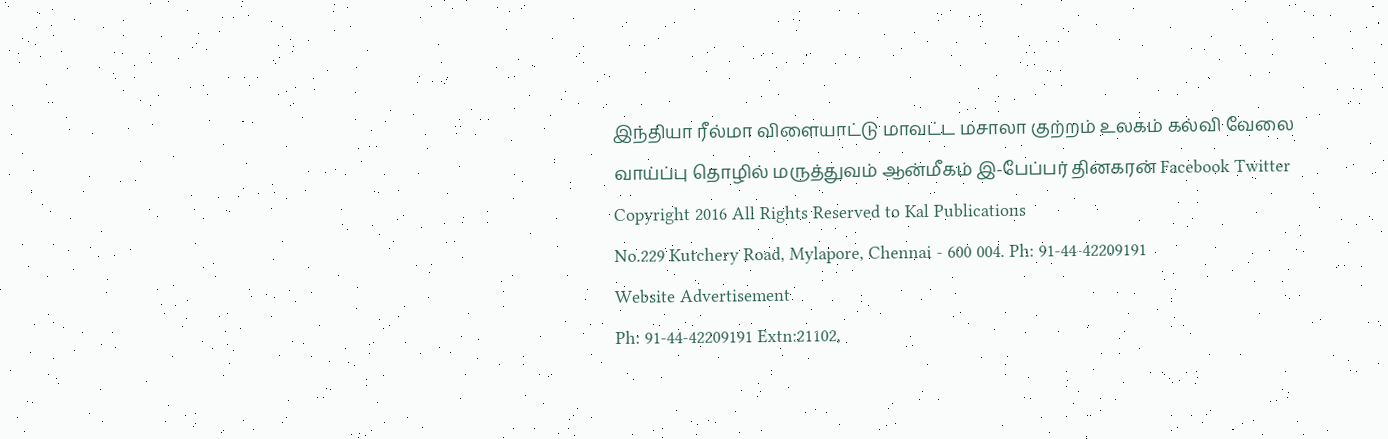இந்தியா ரீல்மா விளையாட்டு மாவட்ட மசாலா குற்றம் உலகம் கல்வி வேலை வாய்ப்பு தொழில் மருத்துவம் ஆன்மீகம் இ-பேப்பர் தினகரன் Facebook Twitter
Copyright 2016 All Rights Reserved to Kal Publications
No.229 Kutchery Road, Mylapore, Chennai - 600 004. Ph: 91-44-42209191
Website Advertisement
Ph: 91-44-42209191 Extn:21102,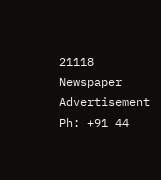21118
Newspaper Advertisement
Ph: +91 44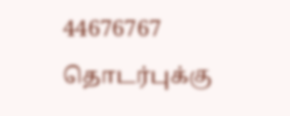44676767
தொடர்புக்கு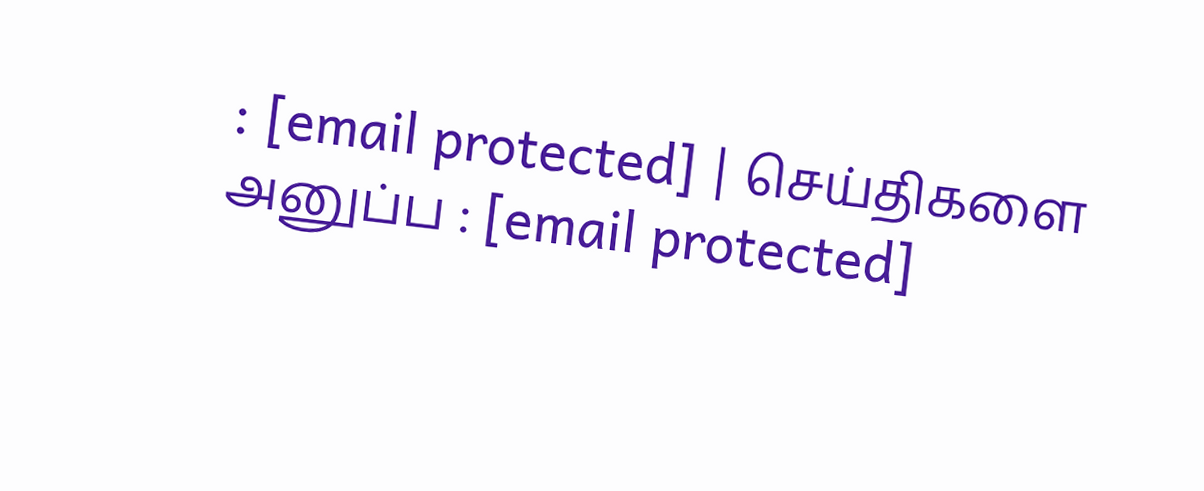: [email protected] | செய்திகளை அனுப்ப : [email protected]